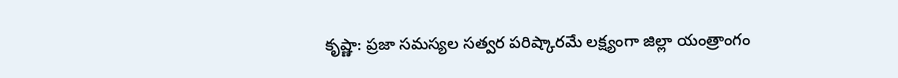కృష్ణా: ప్రజా సమస్యల సత్వర పరిష్కారమే లక్ష్యంగా జిల్లా యంత్రాంగం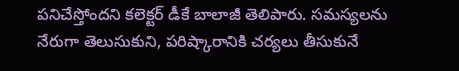పనిచేస్తోందని కలెక్టర్ డీకే బాలాజీ తెలిపారు. సమస్యలను నేరుగా తెలుసుకుని, పరిష్కారానికి చర్యలు తీసుకునే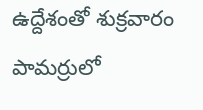ఉద్దేశంతో శుక్రవారం పామర్రులో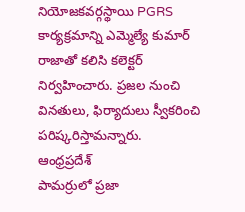నియోజకవర్గస్థాయి PGRS కార్యక్రమాన్ని ఎమ్మెల్యే కుమార్ రాజాతో కలిసి కలెక్టర్ నిర్వహించారు. ప్రజల నుంచి వినతులు, ఫిర్యాదులు స్వీకరించి పరిష్కరిస్తామన్నారు.
ఆంధ్రప్రదేశ్
పామర్రులో ప్రజా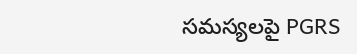సమస్యలపై PGRS